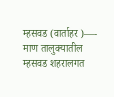म्हसवड (वार्ताहर )—-
माण तालुक्यातील म्हसवड शहरालगत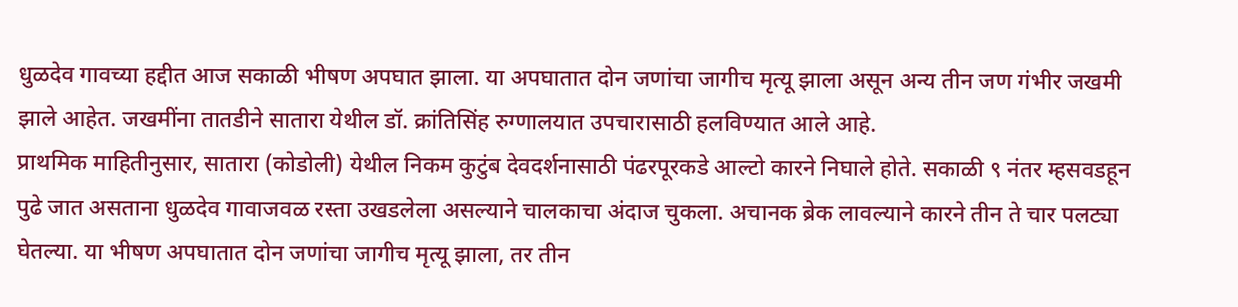धुळदेव गावच्या हद्दीत आज सकाळी भीषण अपघात झाला. या अपघातात दोन जणांचा जागीच मृत्यू झाला असून अन्य तीन जण गंभीर जखमी झाले आहेत. जखमींना तातडीने सातारा येथील डॉ. क्रांतिसिंह रुग्णालयात उपचारासाठी हलविण्यात आले आहे.
प्राथमिक माहितीनुसार, सातारा (कोडोली) येथील निकम कुटुंब देवदर्शनासाठी पंढरपूरकडे आल्टो कारने निघाले होते. सकाळी ९ नंतर म्हसवडहून पुढे जात असताना धुळदेव गावाजवळ रस्ता उखडलेला असल्याने चालकाचा अंदाज चुकला. अचानक ब्रेक लावल्याने कारने तीन ते चार पलट्या घेतल्या. या भीषण अपघातात दोन जणांचा जागीच मृत्यू झाला, तर तीन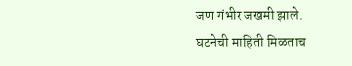जण गंभीर जखमी झाले.
घटनेची माहिती मिळताच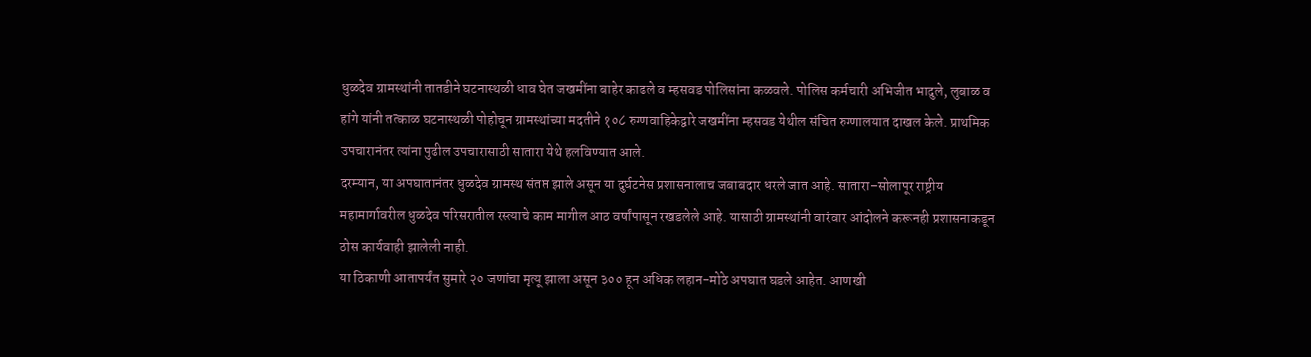धुळदेव ग्रामस्थांनी तातडीने घटनास्थळी धाव घेत जखमींना बाहेर काढले व म्हसवड पोलिसांना कळवले. पोलिस कर्मचारी अभिजीत भादुले, लुबाळ व हांगे यांनी तत्काळ घटनास्थळी पोहोचून ग्रामस्थांच्या मदतीने १०८ रुग्णवाहिकेद्वारे जखमींना म्हसवड येथील संचित रुग्णालयात दाखल केले. प्राथमिक उपचारानंतर त्यांना पुढील उपचारासाठी सातारा येथे हलविण्यात आले.
दरम्यान, या अपघातानंतर धुळदेव ग्रामस्थ संतप्त झाले असून या दुर्घटनेस प्रशासनालाच जबाबदार धरले जात आहे. सातारा–सोलापूर राष्ट्रीय महामार्गावरील धुळदेव परिसरातील रस्त्याचे काम मागील आठ वर्षांपासून रखडलेले आहे. यासाठी ग्रामस्थांनी वारंवार आंदोलने करूनही प्रशासनाकडून ठोस कार्यवाही झालेली नाही.
या ठिकाणी आतापर्यंत सुमारे २० जणांचा मृत्यू झाला असून ३०० हून अधिक लहान-मोठे अपघात घडले आहेत. आणखी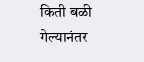किती बळी गेल्यानंतर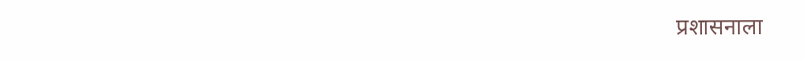प्रशासनाला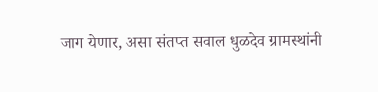जाग येणार, असा संतप्त सवाल धुळदेव ग्रामस्थांनी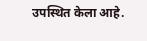उपस्थित केला आहे.